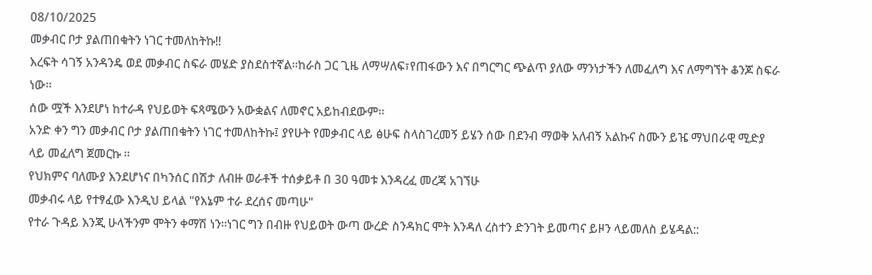08/10/2025
መቃብር ቦታ ያልጠበቁትን ነገር ተመለከትኩ!!
እረፍት ሳገኝ አንዳንዴ ወደ መቃብር ስፍራ መሄድ ያስደስተኛል።ከራስ ጋር ጊዜ ለማሣለፍ፣የጠፋውን እና በግርግር ጭልጥ ያለው ማንነታችን ለመፈለግ እና ለማግኘት ቆንጆ ስፍራ ነው።
ሰው ሟች እንደሆነ ከተራዳ የህይወት ፍጻሜውን አውቋልና ለመኖር አይከብደውም።
አንድ ቀን ግን መቃብር ቦታ ያልጠበቁትን ነገር ተመለከትኩ፤ ያየሁት የመቃብር ላይ ፅሁፍ ስላስገረመኝ ይሄን ሰው በደንብ ማወቅ አለብኝ አልኩና ስሙን ይዤ ማህበራዊ ሚድያ ላይ መፈለግ ጀመርኩ ።
የህክምና ባለሙያ እንደሆነና በካንሰር በሽታ ለብዙ ወራቶች ተሰቃይቶ በ 30 ዓመቱ እንዳረፈ መረጃ አገኘሁ
መቃብሩ ላይ የተፃፈው እንዲህ ይላል "የእኔም ተራ ደረሰና መጣሁ"
የተራ ጉዳይ እንጂ ሁላችንም ሞትን ቀማሽ ነን።ነገር ግን በብዙ የህይወት ውጣ ውረድ ስንዳክር ሞት እንዳለ ረስተን ድንገት ይመጣና ይዞን ላይመለስ ይሄዳል::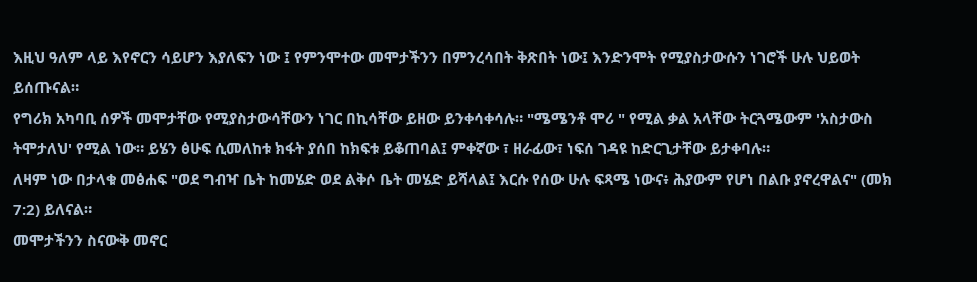እዚህ ዓለም ላይ እየኖርን ሳይሆን እያለፍን ነው ፤ የምንሞተው መሞታችንን በምንረሳበት ቅጽበት ነው፤ እንድንሞት የሚያስታውሱን ነገሮች ሁሉ ህይወት ይሰጡናል።
የግሪክ አካባቢ ሰዎች መሞታቸው የሚያስታውሳቸውን ነገር በኪሳቸው ይዘው ይንቀሳቀሳሉ። "ሜሜንቶ ሞሪ " የሚል ቃል አላቸው ትርጓሜውም 'አስታውስ ትሞታለህ' የሚል ነው። ይሄን ፅሁፍ ሲመለከቱ ክፋት ያሰበ ከክፍቱ ይቆጠባል፤ ምቀኛው ፣ ዘራፊው፣ ነፍሰ ገዳዩ ከድርጊታቸው ይታቀባሉ።
ለዛም ነው በታላቁ መፅሐፍ "ወደ ግብዣ ቤት ከመሄድ ወደ ልቅሶ ቤት መሄድ ይሻላል፤ እርሱ የሰው ሁሉ ፍጻሜ ነውና፥ ሕያውም የሆነ በልቡ ያኖረዋልና" (መክ 7:2) ይለናል።
መሞታችንን ስናውቅ መኖር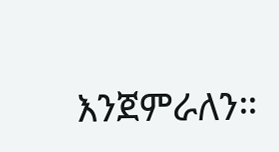እንጀምራለን።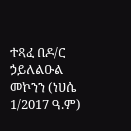ተጻፈ በዶ/ር ኃይለልዑል መኮንን (ነሀሴ 1/2017 ዓ.ም)